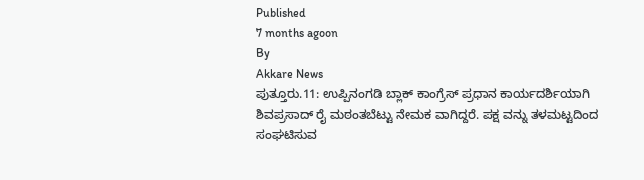Published
7 months agoon
By
Akkare News
ಪುತ್ತೂರು.11: ಉಪ್ಪಿನಂಗಡಿ ಬ್ಲಾಕ್ ಕಾಂಗ್ರೆಸ್ ಪ್ರಧಾನ ಕಾರ್ಯದರ್ಶಿಯಾಗಿ ಶಿವಪ್ರಸಾದ್ ರೈ ಮಠಂತಬೆಟ್ಟು ನೇಮಕ ವಾಗಿದ್ದರೆ. ಪಕ್ಷ ವನ್ನು ತಳಮಟ್ಟದಿಂದ ಸಂಘಟಿಸುವ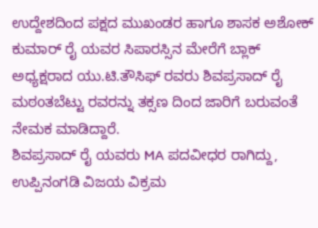ಉದ್ದೇಶದಿಂದ ಪಕ್ಷದ ಮುಖಂಡರ ಹಾಗೂ ಶಾಸಕ ಅಶೋಕ್ ಕುಮಾರ್ ರೈ ಯವರ ಸಿಪಾರಸ್ಸಿನ ಮೇರೆಗೆ ಬ್ಲಾಕ್ ಅಧ್ಯಕ್ಷರಾದ ಯು.ಟಿ.ತೌಸಿಫ್ ರವರು ಶಿವಪ್ರಸಾದ್ ರೈ ಮಠoತಬೆಟ್ಟು ರವರನ್ನು ತಕ್ಸಣ ದಿಂದ ಜಾರಿಗೆ ಬರುವಂತೆ ನೇಮಕ ಮಾಡಿದ್ದಾರೆ.
ಶಿವಪ್ರಸಾದ್ ರೈ ಯವರು MA ಪದವೀಧರ ರಾಗಿದ್ದು, ಉಪ್ಪಿನಂಗಡಿ ವಿಜಯ ವಿಕ್ರಮ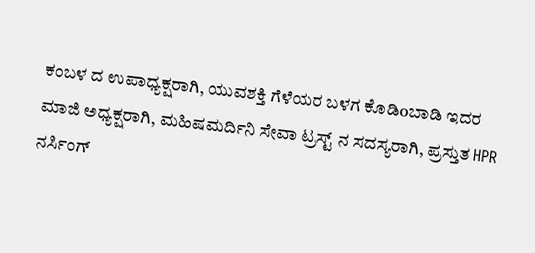ಕಂಬಳ ದ ಉಪಾಧ್ಯಕ್ಷರಾಗಿ, ಯುವಶಕ್ತಿ ಗೆಳೆಯರ ಬಳಗ ಕೊಡಿoಬಾಡಿ ಇದರ ಮಾಜಿ ಅಧ್ಯಕ್ಷರಾಗಿ, ಮಹಿಷಮರ್ದಿನಿ ಸೇವಾ ಟ್ರಸ್ಟ್ ನ ಸದಸ್ಯರಾಗಿ, ಪ್ರಸ್ತುತ HPR ನರ್ಸಿಂಗ್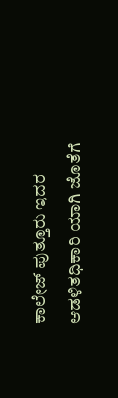ಕಾಲೇಜ್ ಪುತ್ತೂರು ಇದರ ಆಡಳಿತಧಿಕಾರಿ ಯಾಗಿ ಜೊತೆಗೆ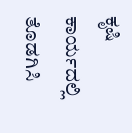ಕೃಷಿ ಕಾರ್ಯದಲ್ಲಿ ತೊಡಗಿಸಿ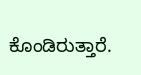ಕೊಂಡಿರುತ್ತಾರೆ.